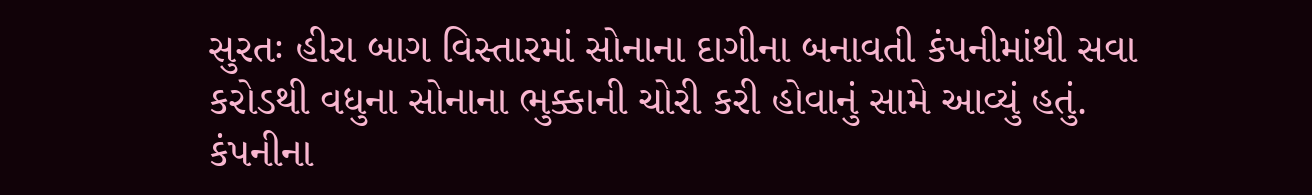સુરતઃ હીરા બાગ વિસ્તારમાં સોનાના દાગીના બનાવતી કંપનીમાંથી સવા કરોડથી વધુના સોનાના ભુક્કાની ચોરી કરી હોવાનું સામે આવ્યું હતું. કંપનીના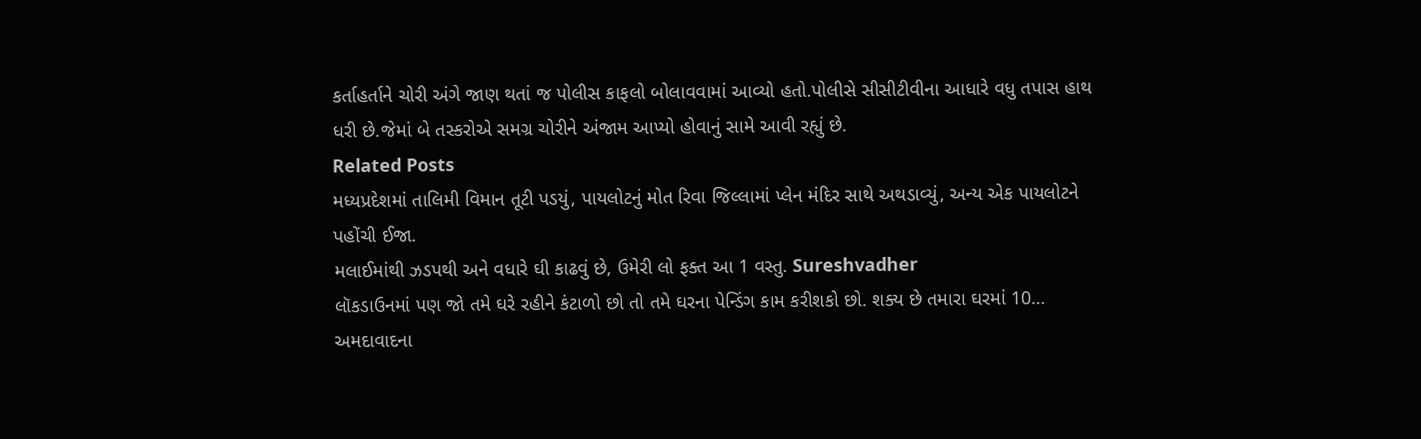કર્તાહર્તાને ચોરી અંગે જાણ થતાં જ પોલીસ કાફલો બોલાવવામાં આવ્યો હતો.પોલીસે સીસીટીવીના આધારે વધુ તપાસ હાથ ધરી છે.જેમાં બે તસ્કરોએ સમગ્ર ચોરીને અંજામ આપ્યો હોવાનું સામે આવી રહ્યું છે.
Related Posts
મધ્યપ્રદેશમાં તાલિમી વિમાન તૂટી પડયું, પાયલોટનું મોત રિવા જિલ્લામાં પ્લેન મંદિર સાથે અથડાવ્યું, અન્ય એક પાયલોટને પહોંચી ઈજા.
મલાઈમાંથી ઝડપથી અને વધારે ઘી કાઢવું છે, ઉમેરી લો ફક્ત આ 1 વસ્તુ. Sureshvadher
લૉકડાઉનમાં પણ જો તમે ઘરે રહીને કંટાળો છો તો તમે ઘરના પેન્ડિંગ કામ કરીશકો છો. શક્ય છે તમારા ઘરમાં 10…
અમદાવાદના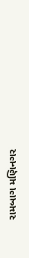રામબાગ મણિનગર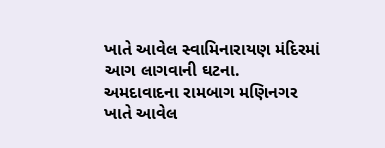ખાતે આવેલ સ્વામિનારાયણ મંદિરમાં આગ લાગવાની ઘટના.
અમદાવાદના રામબાગ મણિનગર ખાતે આવેલ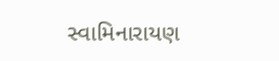સ્વામિનારાયણ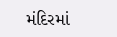મંદિરમાં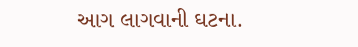આગ લાગવાની ઘટના.